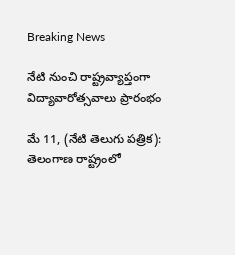Breaking News

నేటి నుంచి రాష్ట్రవ్యాప్తంగా విద్యావారోత్సవాలు ప్రారంభం

మే 11, (నేటి తెలుగు పత్రిక): తెలంగాణ రాష్ట్రంలో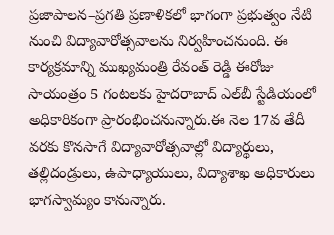ప్రజాపాలన–ప్రగతి ప్రణాళికలో భాగంగా ప్రభుత్వం నేటి నుంచి విద్యావారోత్సవాలను నిర్వహించనుంది. ఈ కార్యక్రమాన్ని ముఖ్యమంత్రి రేవంత్ రెడ్డి ఈరోజు సాయంత్రం 5 గంటలకు హైదరాబాద్ ఎల్‌బీ స్టేడియంలో అధికారికంగా ప్రారంభించనున్నారు.ఈ నెల 17వ తేదీ వరకు కొనసాగే విద్యావారోత్సవాల్లో విద్యార్థులు, తల్లిదండ్రులు, ఉపాధ్యాయులు, విద్యాశాఖ అధికారులు భాగస్వామ్యం కానున్నారు.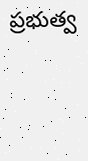ప్రభుత్వ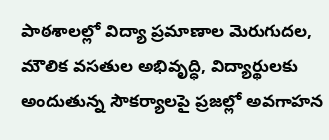పాఠశాలల్లో విద్యా ప్రమాణాల మెరుగుదల, మౌలిక వసతుల అభివృద్ధి, విద్యార్థులకు అందుతున్న సౌకర్యాలపై ప్రజల్లో అవగాహన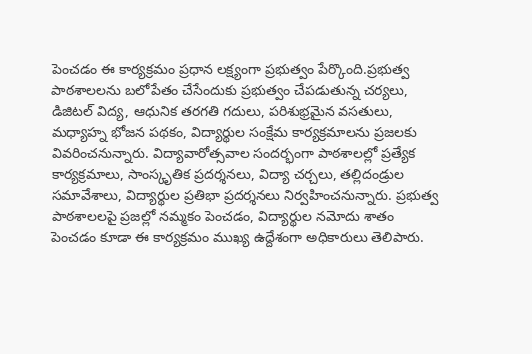పెంచడం ఈ కార్యక్రమం ప్రధాన లక్ష్యంగా ప్రభుత్వం పేర్కొంది.ప్రభుత్వ పాఠశాలలను బలోపేతం చేసేందుకు ప్రభుత్వం చేపడుతున్న చర్యలు, డిజిటల్ విద్య, ఆధునిక తరగతి గదులు, పరిశుభ్రమైన వసతులు, మధ్యాహ్న భోజన పథకం, విద్యార్థుల సంక్షేమ కార్యక్రమాలను ప్రజలకు వివరించనున్నారు. విద్యావారోత్సవాల సందర్భంగా పాఠశాలల్లో ప్రత్యేక కార్యక్రమాలు, సాంస్కృతిక ప్రదర్శనలు, విద్యా చర్చలు, తల్లిదండ్రుల సమావేశాలు, విద్యార్థుల ప్రతిభా ప్రదర్శనలు నిర్వహించనున్నారు. ప్రభుత్వ పాఠశాలలపై ప్రజల్లో నమ్మకం పెంచడం, విద్యార్థుల నమోదు శాతం పెంచడం కూడా ఈ కార్యక్రమం ముఖ్య ఉద్దేశంగా అధికారులు తెలిపారు.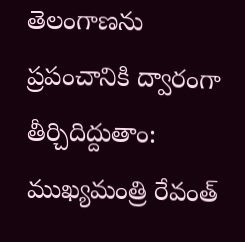తెలంగాణను ప్రపంచానికి ద్వారంగా తీర్చిదిద్దుతాం: ముఖ్యమంత్రి రేవంత్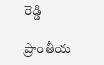రెడ్డి

ప్రాంతీయ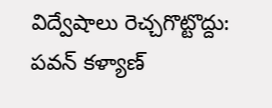విద్వేషాలు రెచ్చగొట్టొద్దు: పవన్ కళ్యాణ్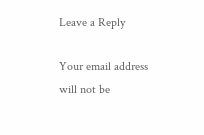Leave a Reply

Your email address will not be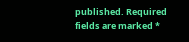published. Required fields are marked *